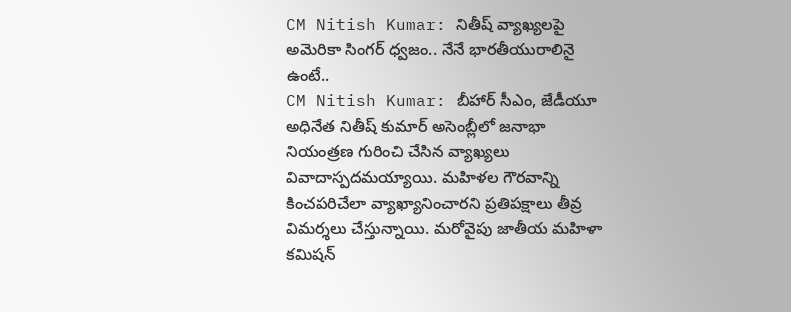CM Nitish Kumar: నితీష్ వ్యాఖ్యలపై అమెరికా సింగర్ ధ్వజం.. నేనే భారతీయురాలినై ఉంటే..
CM Nitish Kumar: బీహార్ సీఎం, జేడీయూ అధినేత నితీష్ కుమార్ అసెంబ్లీలో జనాభా నియంత్రణ గురించి చేసిన వ్యాఖ్యలు వివాదాస్పదమయ్యాయి. మహిళల గౌరవాన్ని కించపరిచేలా వ్యాఖ్యానించారని ప్రతిపక్షాలు తీవ్ర విమర్శలు చేస్తున్నాయి. మరోవైపు జాతీయ మహిళా కమిషన్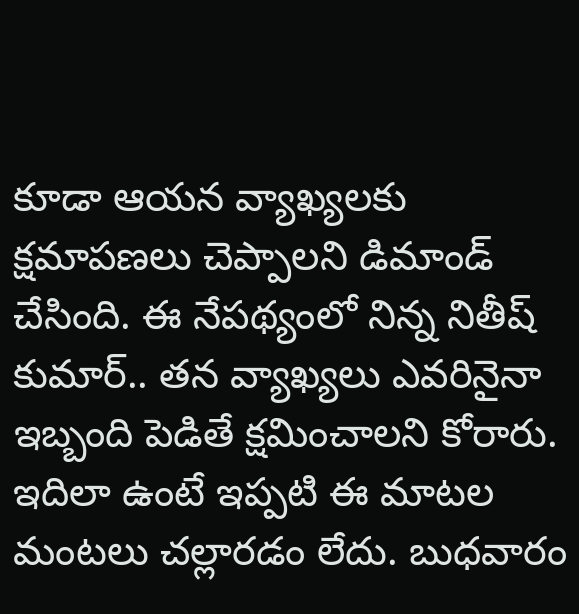కూడా ఆయన వ్యాఖ్యలకు క్షమాపణలు చెప్పాలని డిమాండ్ చేసింది. ఈ నేపథ్యంలో నిన్న నితీష్ కుమార్.. తన వ్యాఖ్యలు ఎవరినైనా ఇబ్బంది పెడితే క్షమించాలని కోరారు.
ఇదిలా ఉంటే ఇప్పటి ఈ మాటల మంటలు చల్లారడం లేదు. బుధవారం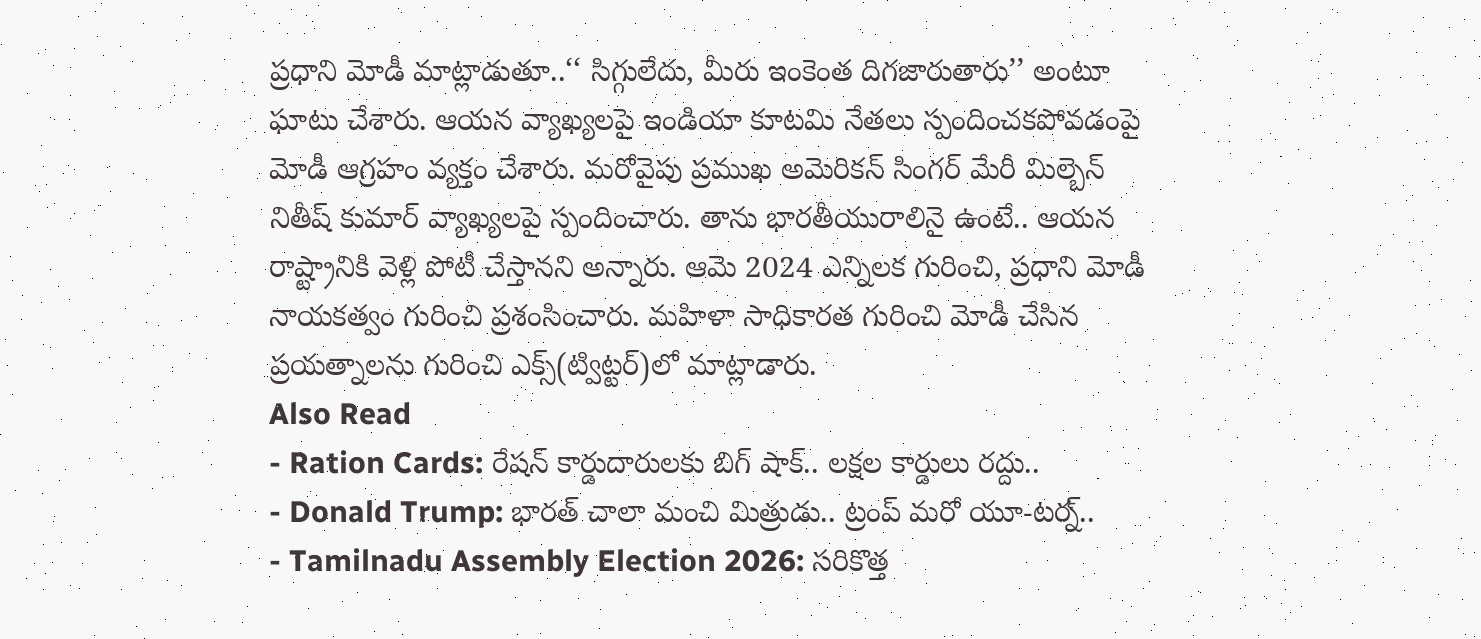ప్రధాని మోడీ మాట్లాడుతూ..‘‘ సిగ్గులేదు, మీరు ఇంకెంత దిగజారుతారు’’ అంటూ ఘాటు చేశారు. ఆయన వ్యాఖ్యలపై ఇండియా కూటమి నేతలు స్పందించకపోవడంపై మోడీ ఆగ్రహం వ్యక్తం చేశారు. మరోవైపు ప్రముఖ అమెరికన్ సింగర్ మేరీ మిల్బెన్ నితీష్ కుమార్ వ్యాఖ్యలపై స్పందించారు. తాను భారతీయురాలినై ఉంటే.. ఆయన రాష్ట్రానికి వెళ్లి పోటీ చేస్తానని అన్నారు. ఆమె 2024 ఎన్నిలక గురించి, ప్రధాని మోడీ నాయకత్వం గురించి ప్రశంసించారు. మహిళా సాధికారత గురించి మోడీ చేసిన ప్రయత్నాలను గురించి ఎక్స్(ట్విట్టర్)లో మాట్లాడారు.
Also Read
- Ration Cards: రేషన్ కార్డుదారులకు బిగ్ షాక్.. లక్షల కార్డులు రద్దు..
- Donald Trump: భారత్ చాలా మంచి మిత్రుడు.. ట్రంప్ మరో యూ-టర్న్..
- Tamilnadu Assembly Election 2026: సరికొత్త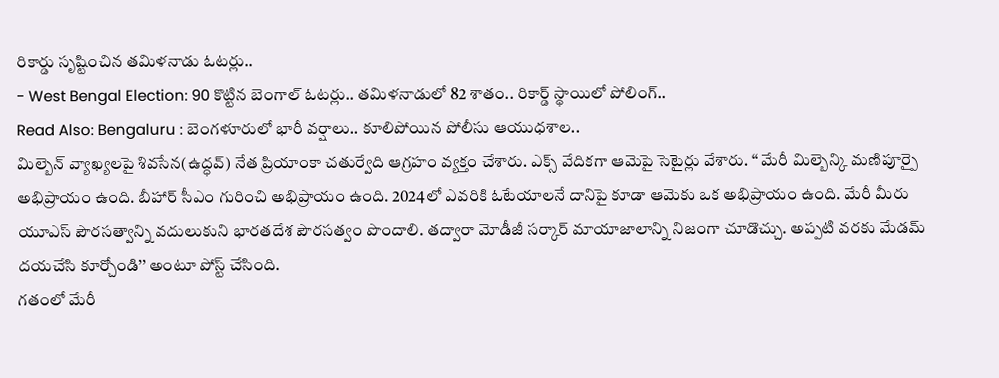రికార్డు సృష్టించిన తమిళనాడు ఓటర్లు..
- West Bengal Election: 90 కొట్టిన బెంగాల్ ఓటర్లు.. తమిళనాడులో 82 శాతం.. రికార్డ్ స్థాయిలో పోలింగ్..
Read Also: Bengaluru : బెంగళూరులో భారీ వర్షాలు.. కూలిపోయిన పోలీసు ఆయుధశాల..
మిల్బెన్ వ్యాఖ్యలపై శివసేన(ఉద్ధవ్) నేత ప్రియాంకా చతుర్వేది ఆగ్రహం వ్యక్తం చేశారు. ఎక్స్ వేదికగా ఆమెపై సెటైర్లు వేశారు. ‘‘ మేరీ మిల్బెన్కి మణిపూర్పై అభిప్రాయం ఉంది. బీహార్ సీఎం గురించి అభిప్రాయం ఉంది. 2024లో ఎవరికి ఓటేయాలనే దానిపై కూడా ఆమెకు ఒక అభిప్రాయం ఉంది. మేరీ మీరు యూఎస్ పౌరసత్వాన్ని వదులుకుని భారతదేశ పౌరసత్వం పొందాలి. తద్వారా మోడీజీ సర్కార్ మాయాజాలాన్ని నిజంగా చూడొచ్చు. అప్పటి వరకు మేడమ్ దయచేసి కూర్చోండి’’ అంటూ పోస్ట్ చేసింది.
గతంలో మేరీ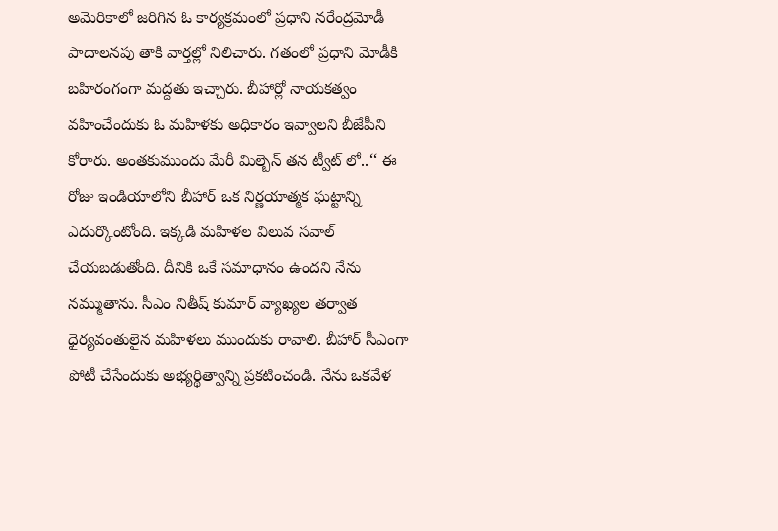అమెరికాలో జరిగిన ఓ కార్యక్రమంలో ప్రధాని నరేంద్రమోడీ పాదాలనపు తాకి వార్తల్లో నిలిచారు. గతంలో ప్రధాని మోడీకి బహిరంగంగా మద్దతు ఇచ్చారు. బీహార్లో నాయకత్వం వహించేందుకు ఓ మహిళకు అధికారం ఇవ్వాలని బీజేపీని కోరారు. అంతకుముందు మేరీ మిల్బెన్ తన ట్వీట్ లో..‘‘ ఈ రోజు ఇండియాలోని బీహార్ ఒక నిర్ణయాత్మక ఘట్టాన్ని ఎదుర్కొంటోంది. ఇక్కడి మహిళల విలువ సవాల్ చేయబడుతోంది. దీనికి ఒకే సమాధానం ఉందని నేను నమ్ముతాను. సీఎం నితీష్ కుమార్ వ్యాఖ్యల తర్వాత ధైర్యవంతులైన మహిళలు ముందుకు రావాలి. బీహార్ సీఎంగా పోటీ చేసేందుకు అభ్యర్థిత్వాన్ని ప్రకటించండి. నేను ఒకవేళ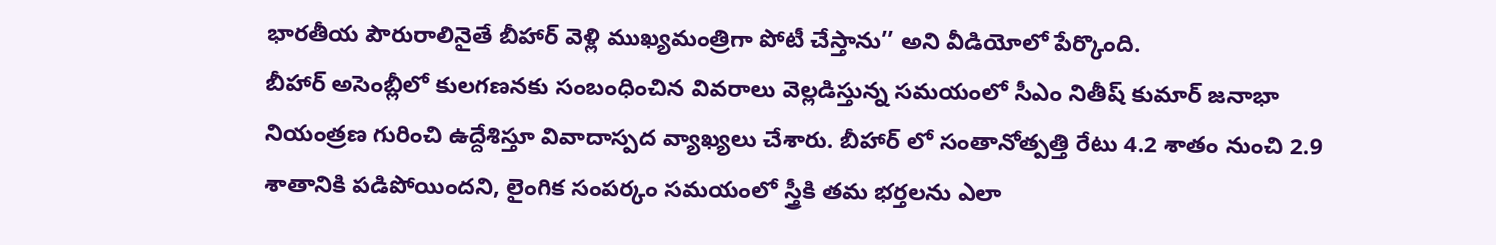భారతీయ పౌరురాలినైతే బీహార్ వెళ్లి ముఖ్యమంత్రిగా పోటీ చేస్తాను’’ అని వీడియోలో పేర్కొంది.
బీహార్ అసెంబ్లీలో కులగణనకు సంబంధించిన వివరాలు వెల్లడిస్తున్న సమయంలో సీఎం నితీష్ కుమార్ జనాభా నియంత్రణ గురించి ఉద్దేశిస్తూ వివాదాస్పద వ్యాఖ్యలు చేశారు. బీహార్ లో సంతానోత్పత్తి రేటు 4.2 శాతం నుంచి 2.9 శాతానికి పడిపోయిందని, లైంగిక సంపర్కం సమయంలో స్త్రీకి తమ భర్తలను ఎలా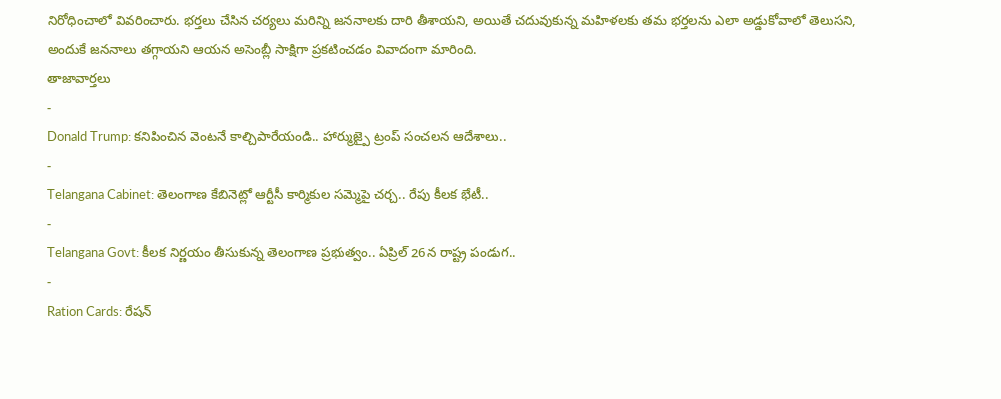నిరోధించాలో వివరించారు. భర్తలు చేసిన చర్యలు మరిన్ని జననాలకు దారి తీశాయని, అయితే చదువుకున్న మహిళలకు తమ భర్తలను ఎలా అడ్డుకోవాలో తెలుసని, అందుకే జననాలు తగ్గాయని ఆయన అసెంబ్లీ సాక్షిగా ప్రకటించడం వివాదంగా మారింది.
తాజావార్తలు
-
Donald Trump: కనిపించిన వెంటనే కాల్చిపారేయండి.. హార్ముజ్పై ట్రంప్ సంచలన ఆదేశాలు..
-
Telangana Cabinet: తెలంగాణ కేబినెట్లో ఆర్టీసీ కార్మికుల సమ్మెపై చర్చ.. రేపు కీలక భేటీ..
-
Telangana Govt: కీలక నిర్ణయం తీసుకున్న తెలంగాణ ప్రభుత్వం.. ఏప్రిల్ 26న రాష్ట్ర పండుగ..
-
Ration Cards: రేషన్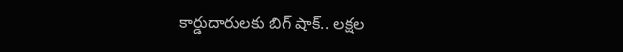కార్డుదారులకు బిగ్ షాక్.. లక్షల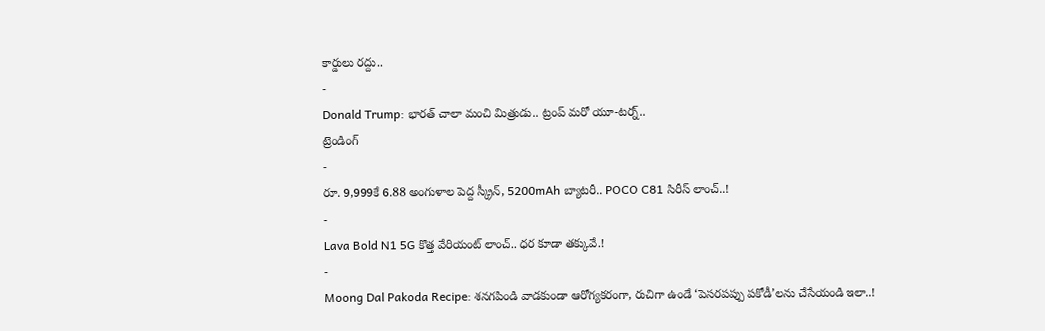కార్డులు రద్దు..
-
Donald Trump: భారత్ చాలా మంచి మిత్రుడు.. ట్రంప్ మరో యూ-టర్న్..
ట్రెండింగ్
-
రూ. 9,999కే 6.88 అంగుళాల పెద్ద స్క్రీన్, 5200mAh బ్యాటరీ.. POCO C81 సిరీస్ లాంచ్..!
-
Lava Bold N1 5G కొత్త వేరియంట్ లాంచ్.. ధర కూడా తక్కువే.!
-
Moong Dal Pakoda Recipe: శనగపిండి వాడకుండా ఆరోగ్యకరంగా, రుచిగా ఉండే ‘పెసరపప్పు పకోడీ’లను చేసేయండి ఇలా..!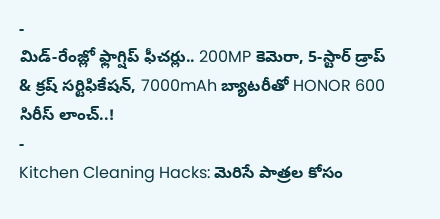-
మిడ్-రేంజ్లో ఫ్లాగ్షిప్ ఫీచర్లు.. 200MP కెమెరా, 5-స్టార్ డ్రాప్ & క్రష్ సర్టిఫికేషన్, 7000mAh బ్యాటరీతో HONOR 600 సిరీస్ లాంచ్..!
-
Kitchen Cleaning Hacks: మెరిసే పాత్రల కోసం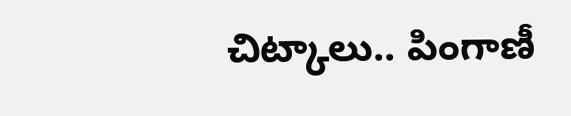చిట్కాలు.. పింగాణీ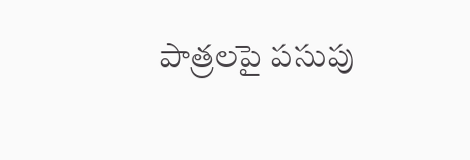పాత్రలపై పసుపు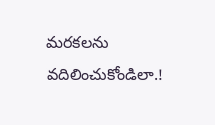మరకలను వదిలించుకోండిలా.!